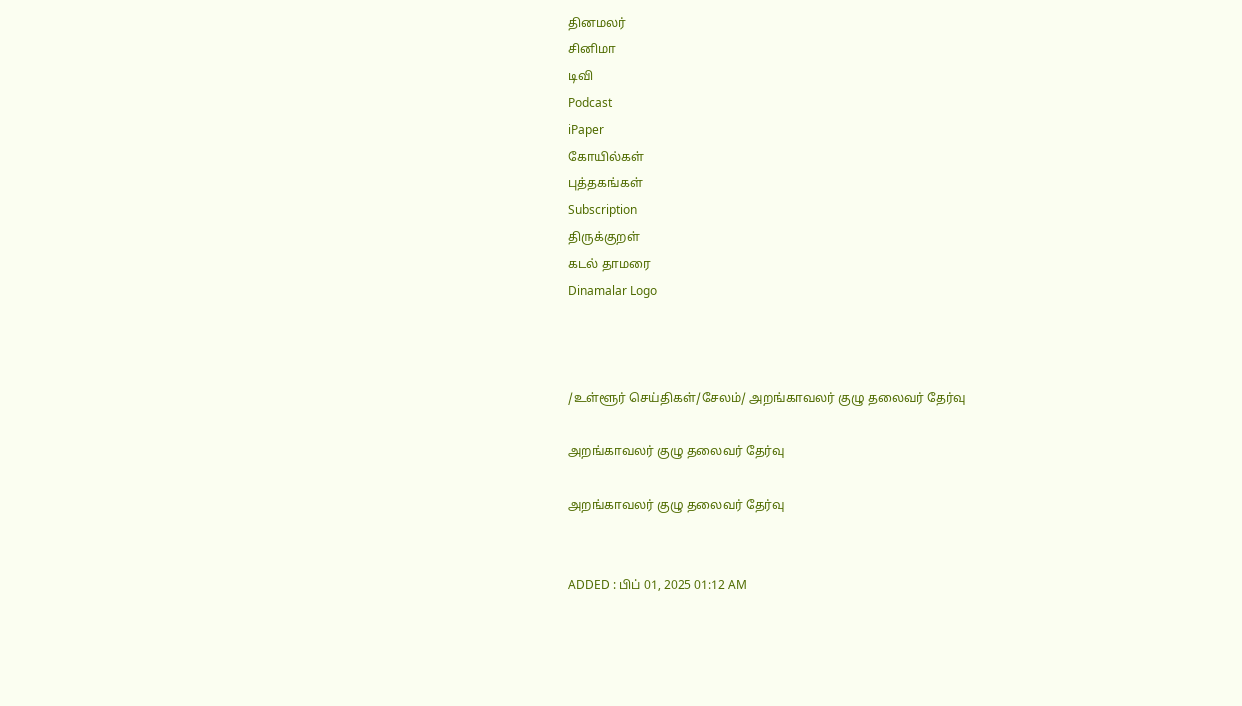தினமலர்
சினிமா
டிவி
Podcast
iPaper
கோயில்கள்
புத்தகங்கள்
Subscription
திருக்குறள்
கடல் தாமரை
Dinamalar Logo



/உள்ளூர் செய்திகள்/சேலம்/ அறங்காவலர் குழு தலைவர் தேர்வு

அறங்காவலர் குழு தலைவர் தேர்வு

அறங்காவலர் குழு தலைவர் தேர்வு


ADDED : பிப் 01, 2025 01:12 AM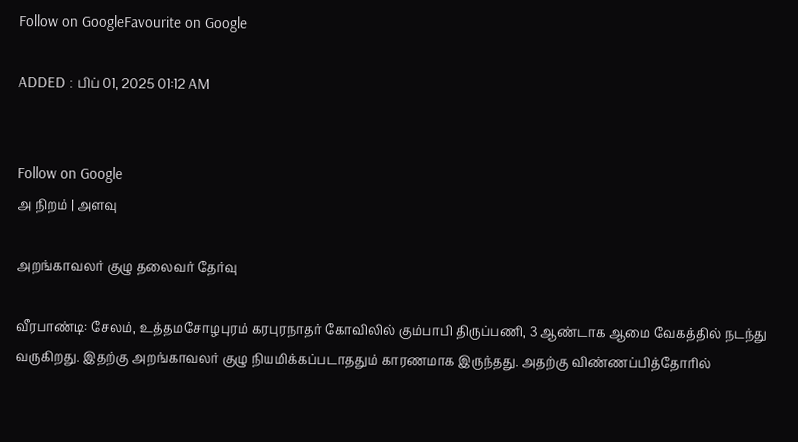Follow on GoogleFavourite on Google

ADDED : பிப் 01, 2025 01:12 AM


Follow on Google
அ நிறம் | அளவு

அறங்காவலர் குழு தலைவர் தேர்வு

வீரபாண்டி: சேலம், உத்தமசோழபுரம் கரபுரநாதர் கோவிலில் கும்பாபி திருப்பணி, 3 ஆண்டாக ஆமை வேகத்தில் நடந்து வருகிறது. இதற்கு அறங்காவலர் குழு நியமிக்கப்படாததும் காரணமாக இருந்தது. அதற்கு விண்ணப்பித்தோரில்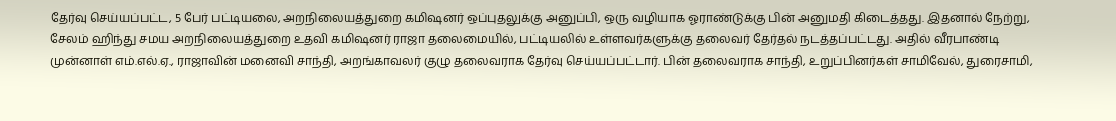தேர்வு செய்யப்பட்ட, 5 பேர் பட்டியலை, அறநிலையத்துறை கமிஷனர் ஒப்புதலுக்கு அனுப்பி, ஒரு வழியாக ஓராண்டுக்கு பின் அனுமதி கிடைத்தது. இதனால் நேற்று, சேலம் ஹிந்து சமய அறநிலையத்துறை உதவி கமிஷனர் ராஜா தலைமையில், பட்டியலில் உள்ளவர்களுக்கு தலைவர் தேர்தல் நடத்தப்பட்டது. அதில் வீரபாண்டி முன்னாள் எம்.எல்.ஏ., ராஜாவின் மனைவி சாந்தி, அறங்காவலர் குழு தலைவராக தேர்வு செய்யப்பட்டார். பின் தலைவராக சாந்தி, உறுப்பினர்கள் சாமிவேல், துரைசாமி,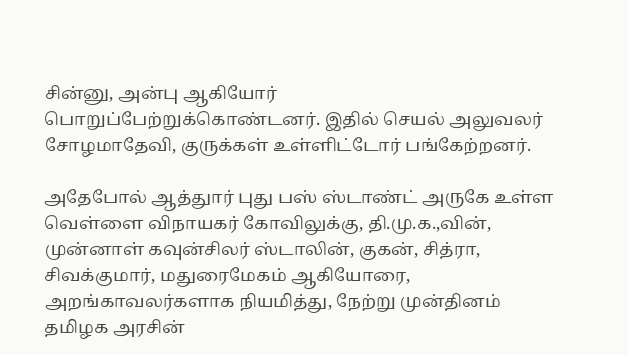சின்னு, அன்பு ஆகியோர் பொறுப்பேற்றுக்கொண்டனர். இதில் செயல் அலுவலர் சோழமாதேவி, குருக்கள் உள்ளிட்டோர் பங்கேற்றனர்.

அதேபோல் ஆத்துார் புது பஸ் ஸ்டாண்ட் அருகே உள்ள வெள்ளை விநாயகர் கோவிலுக்கு, தி.மு.க.,வின், முன்னாள் கவுன்சிலர் ஸ்டாலின், குகன், சித்ரா, சிவக்குமார், மதுரைமேகம் ஆகியோரை, அறங்காவலர்களாக நியமித்து, நேற்று முன்தினம் தமிழக அரசின்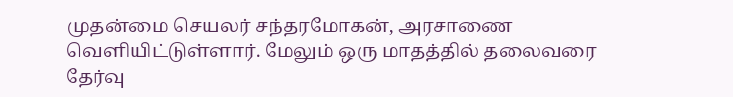முதன்மை செயலர் சந்தரமோகன், அரசாணை வெளியிட்டுள்ளார். மேலும் ஒரு மாதத்தில் தலைவரை தேர்வு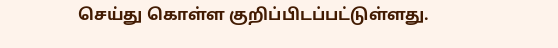செய்து கொள்ள குறிப்பிடப்பட்டுள்ளது.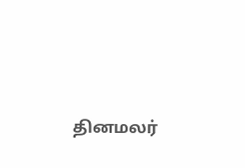தினமலர்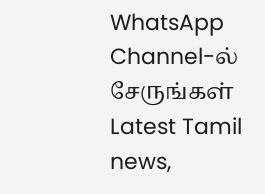WhatsApp Channel-ல் சேருங்கள்
Latest Tamil news,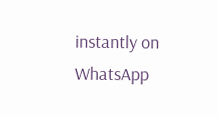instantly on WhatsApp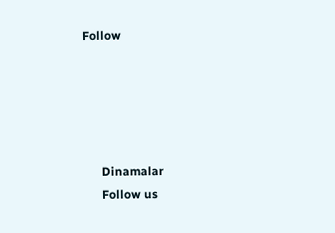Follow





      Dinamalar
      Follow us